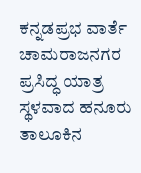ಕನ್ನಡಪ್ರಭ ವಾರ್ತೆ ಚಾಮರಾಜನಗರ
ಪ್ರಸಿದ್ಧ ಯಾತ್ರ ಸ್ಥಳವಾದ ಹನೂರು ತಾಲೂಕಿನ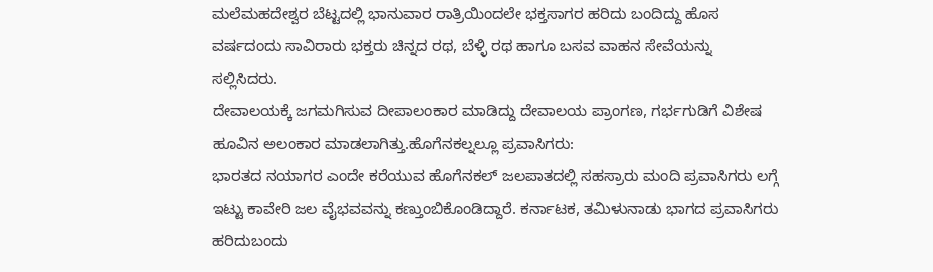ಮಲೆಮಹದೇಶ್ವರ ಬೆಟ್ಟದಲ್ಲಿ ಭಾನುವಾರ ರಾತ್ರಿಯಿಂದಲೇ ಭಕ್ತಸಾಗರ ಹರಿದು ಬಂದಿದ್ದು ಹೊಸ ವರ್ಷದಂದು ಸಾವಿರಾರು ಭಕ್ತರು ಚಿನ್ನದ ರಥ, ಬೆಳ್ಳಿ ರಥ ಹಾಗೂ ಬಸವ ವಾಹನ ಸೇವೆಯನ್ನು ಸಲ್ಲಿಸಿದರು.
ದೇವಾಲಯಕ್ಕೆ ಜಗಮಗಿಸುವ ದೀಪಾಲಂಕಾರ ಮಾಡಿದ್ದು ದೇವಾಲಯ ಪ್ರಾಂಗಣ, ಗರ್ಭಗುಡಿಗೆ ವಿಶೇಷ ಹೂವಿನ ಅಲಂಕಾರ ಮಾಡಲಾಗಿತ್ತು.ಹೊಗೆನಕಲ್ನಲ್ಲೂ ಪ್ರವಾಸಿಗರು:
ಭಾರತದ ನಯಾಗರ ಎಂದೇ ಕರೆಯುವ ಹೊಗೆನಕಲ್ ಜಲಪಾತದಲ್ಲಿ ಸಹಸ್ರಾರು ಮಂದಿ ಪ್ರವಾಸಿಗರು ಲಗ್ಗೆ ಇಟ್ಟು ಕಾವೇರಿ ಜಲ ವೈಭವವನ್ನು ಕಣ್ತುಂಬಿಕೊಂಡಿದ್ದಾರೆ. ಕರ್ನಾಟಕ, ತಮಿಳುನಾಡು ಭಾಗದ ಪ್ರವಾಸಿಗರು ಹರಿದುಬಂದು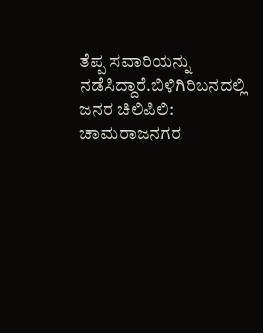ತೆಪ್ಪ ಸವಾರಿಯನ್ನು ನಡೆಸಿದ್ದಾರೆ.ಬಿಳಿಗಿರಿಬನದಲ್ಲಿ ಜನರ ಚಿಲಿಪಿಲಿ:
ಚಾಮರಾಜನಗರ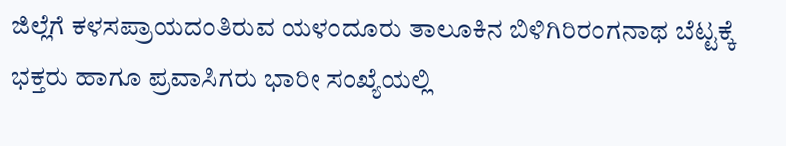ಜಿಲ್ಲೆಗೆ ಕಳಸಪ್ರಾಯದಂತಿರುವ ಯಳಂದೂರು ತಾಲೂಕಿನ ಬಿಳಿಗಿರಿರಂಗನಾಥ ಬೆಟ್ಟಕ್ಕೆ ಭಕ್ತರು ಹಾಗೂ ಪ್ರವಾಸಿಗರು ಭಾರೀ ಸಂಖ್ಯೆಯಲ್ಲಿ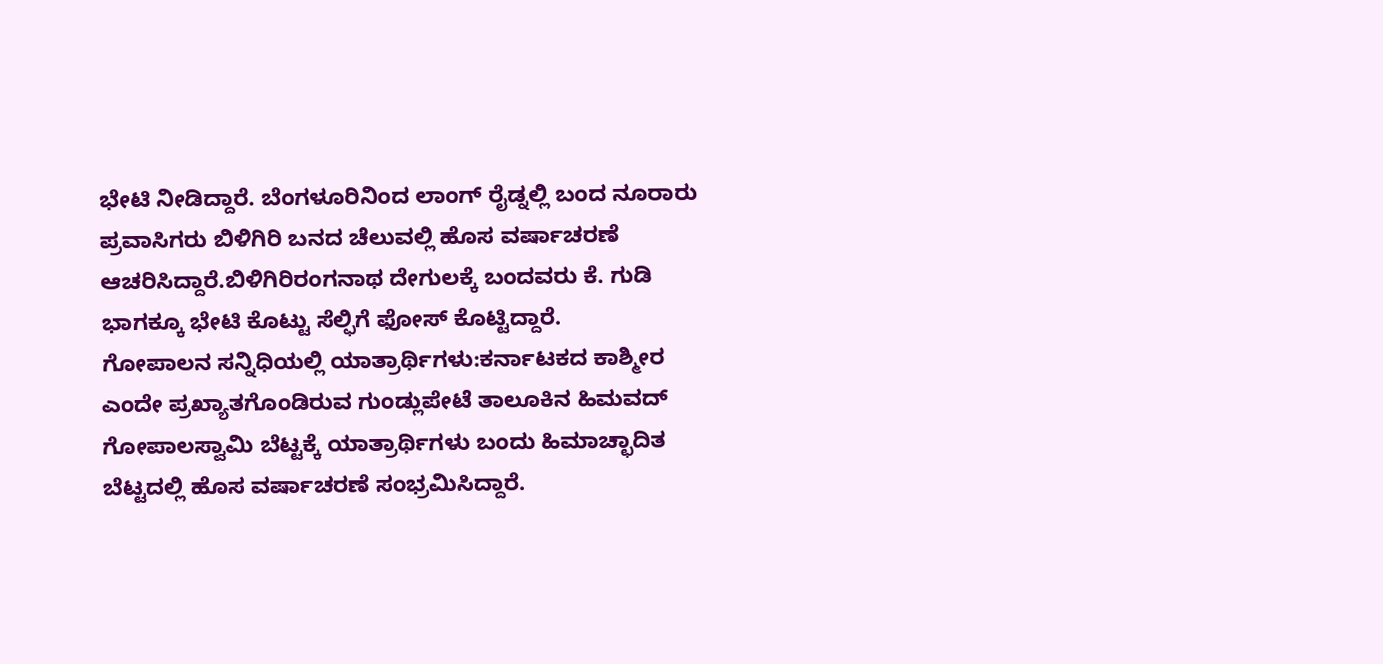ಭೇಟಿ ನೀಡಿದ್ದಾರೆ. ಬೆಂಗಳೂರಿನಿಂದ ಲಾಂಗ್ ರೈಡ್ನಲ್ಲಿ ಬಂದ ನೂರಾರು ಪ್ರವಾಸಿಗರು ಬಿಳಿಗಿರಿ ಬನದ ಚೆಲುವಲ್ಲಿ ಹೊಸ ವರ್ಷಾಚರಣೆ ಆಚರಿಸಿದ್ದಾರೆ.ಬಿಳಿಗಿರಿರಂಗನಾಥ ದೇಗುಲಕ್ಕೆ ಬಂದವರು ಕೆ. ಗುಡಿ ಭಾಗಕ್ಕೂ ಭೇಟಿ ಕೊಟ್ಟು ಸೆಲ್ಫಿಗೆ ಫೋಸ್ ಕೊಟ್ಟಿದ್ದಾರೆ.
ಗೋಪಾಲನ ಸನ್ನಿಧಿಯಲ್ಲಿ ಯಾತ್ರಾರ್ಥಿಗಳು:ಕರ್ನಾಟಕದ ಕಾಶ್ಮೀರ ಎಂದೇ ಪ್ರಖ್ಯಾತಗೊಂಡಿರುವ ಗುಂಡ್ಲುಪೇಟೆ ತಾಲೂಕಿನ ಹಿಮವದ್ ಗೋಪಾಲಸ್ವಾಮಿ ಬೆಟ್ಟಕ್ಕೆ ಯಾತ್ರಾರ್ಥಿಗಳು ಬಂದು ಹಿಮಾಚ್ಛಾದಿತ ಬೆಟ್ಟದಲ್ಲಿ ಹೊಸ ವರ್ಷಾಚರಣೆ ಸಂಭ್ರಮಿಸಿದ್ದಾರೆ.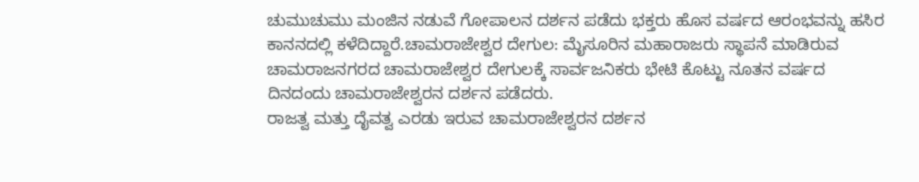ಚುಮುಚುಮು ಮಂಜಿನ ನಡುವೆ ಗೋಪಾಲನ ದರ್ಶನ ಪಡೆದು ಭಕ್ತರು ಹೊಸ ವರ್ಷದ ಆರಂಭವನ್ನು ಹಸಿರ ಕಾನನದಲ್ಲಿ ಕಳೆದಿದ್ದಾರೆ.ಚಾಮರಾಜೇಶ್ವರ ದೇಗುಲ: ಮೈಸೂರಿನ ಮಹಾರಾಜರು ಸ್ಥಾಪನೆ ಮಾಡಿರುವ ಚಾಮರಾಜನಗರದ ಚಾಮರಾಜೇಶ್ವರ ದೇಗುಲಕ್ಕೆ ಸಾರ್ವಜನಿಕರು ಭೇಟಿ ಕೊಟ್ಟು ನೂತನ ವರ್ಷದ ದಿನದಂದು ಚಾಮರಾಜೇಶ್ವರನ ದರ್ಶನ ಪಡೆದರು.
ರಾಜತ್ವ ಮತ್ತು ದೈವತ್ವ ಎರಡು ಇರುವ ಚಾಮರಾಜೇಶ್ವರನ ದರ್ಶನ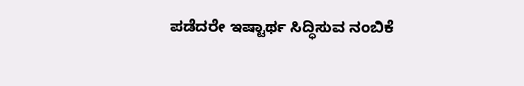ಪಡೆದರೇ ಇಷ್ಟಾರ್ಥ ಸಿದ್ಧಿಸುವ ನಂಬಿಕೆ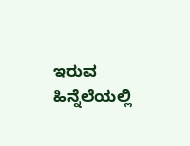ಇರುವ ಹಿನ್ನೆಲೆಯಲ್ಲಿ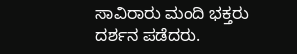ಸಾವಿರಾರು ಮಂದಿ ಭಕ್ತರು ದರ್ಶನ ಪಡೆದರು.